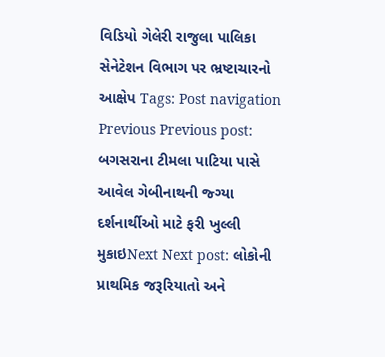વિડિયો ગેલેરી રાજુલા પાલિકા સેનેટેશન વિભાગ પર ભ્રષ્ટાચારનો આક્ષેપ Tags: Post navigation Previous Previous post: બગસરાના ટીમલા પાટિયા પાસે આવેલ ગેબીનાથની જ્ગ્યા દર્શનાર્થીઓ માટે ફરી ખુલ્લી મુકાઇNext Next post: લોકોની પ્રાથમિક જરૂરિયાતો અને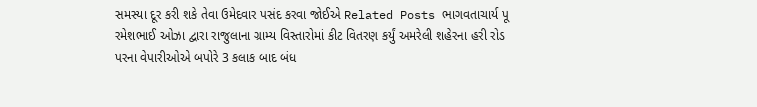સમસ્યા દૂર કરી શકે તેવા ઉમેદવાર પસંદ કરવા જોઈએ Related Posts ભાગવતાચાર્ય પૂ રમેશભાઈ ઓઝા દ્વારા રાજુલાના ગ્રામ્ય વિસ્તારોમાં કીટ વિતરણ કર્યું અમરેલી શહેરના હરી રોડ પરના વેપારીઓએ બપોરે 3 કલાક બાદ બંધ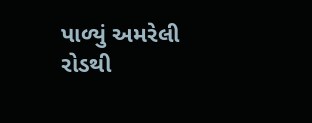પાળ્યું અમરેલી રોડથી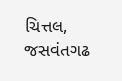ચિત્તલ, જસવંતગઢ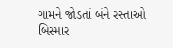ગામને જોડતાં બંને રસ્તાઓ બિસ્માર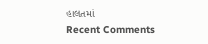હાલતમાં
Recent Comments